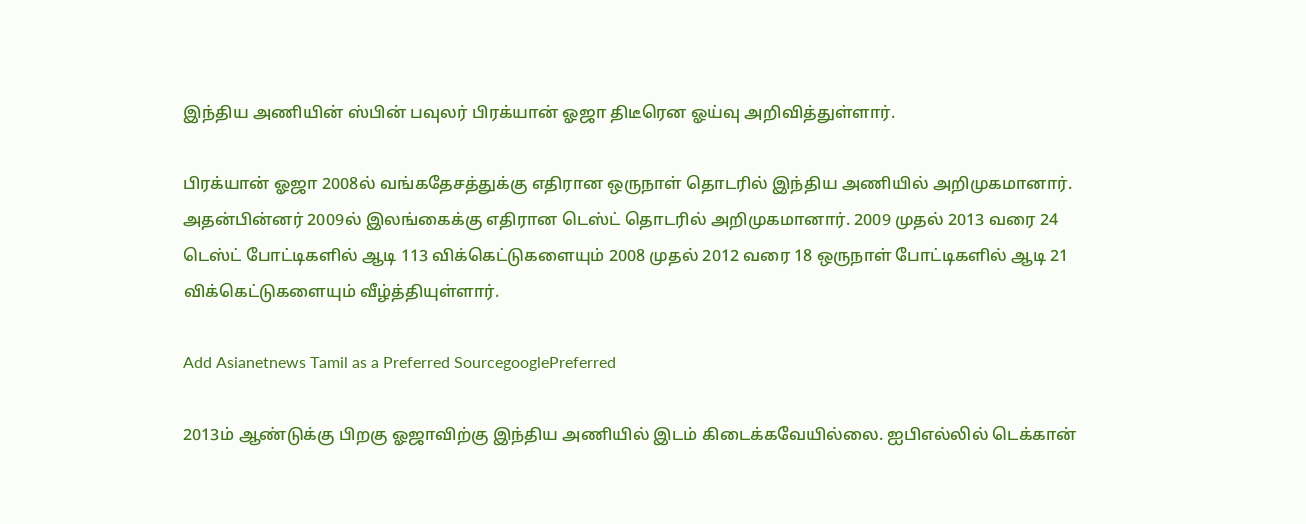இந்திய அணியின் ஸ்பின் பவுலர் பிரக்யான் ஓஜா திடீரென ஓய்வு அறிவித்துள்ளார்.

பிரக்யான் ஓஜா 2008ல் வங்கதேசத்துக்கு எதிரான ஒருநாள் தொடரில் இந்திய அணியில் அறிமுகமானார். அதன்பின்னர் 2009ல் இலங்கைக்கு எதிரான டெஸ்ட் தொடரில் அறிமுகமானார். 2009 முதல் 2013 வரை 24 டெஸ்ட் போட்டிகளில் ஆடி 113 விக்கெட்டுகளையும் 2008 முதல் 2012 வரை 18 ஒருநாள் போட்டிகளில் ஆடி 21 விக்கெட்டுகளையும் வீழ்த்தியுள்ளார்.

Add Asianetnews Tamil as a Preferred SourcegooglePreferred

2013ம் ஆண்டுக்கு பிறகு ஓஜாவிற்கு இந்திய அணியில் இடம் கிடைக்கவேயில்லை. ஐபிஎல்லில் டெக்கான்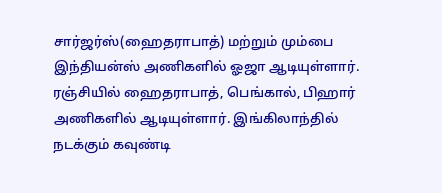சார்ஜர்ஸ்(ஹைதராபாத்) மற்றும் மும்பை இந்தியன்ஸ் அணிகளில் ஓஜா ஆடியுள்ளார். ரஞ்சியில் ஹைதராபாத், பெங்கால், பிஹார் அணிகளில் ஆடியுள்ளார். இங்கிலாந்தில் நடக்கும் கவுண்டி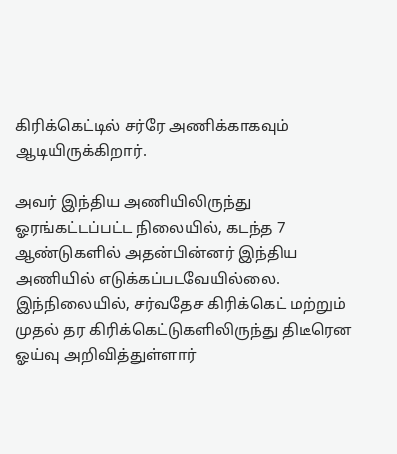கிரிக்கெட்டில் சர்ரே அணிக்காகவும் ஆடியிருக்கிறார்.

அவர் இந்திய அணியிலிருந்து ஓரங்கட்டப்பட்ட நிலையில், கடந்த 7 ஆண்டுகளில் அதன்பின்னர் இந்திய அணியில் எடுக்கப்படவேயில்லை. இந்நிலையில், சர்வதேச கிரிக்கெட் மற்றும் முதல் தர கிரிக்கெட்டுகளிலிருந்து திடீரென ஓய்வு அறிவித்துள்ளார்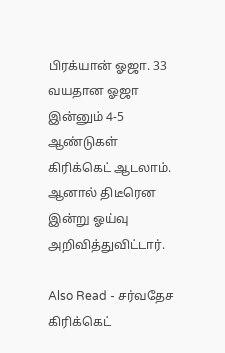பிரக்யான் ஓஜா. 33 வயதான ஓஜா இன்னும் 4-5 ஆண்டுகள் கிரிக்கெட் ஆடலாம். ஆனால் திடீரென இன்று ஓய்வு அறிவித்துவிட்டார்.

Also Read - சர்வதேச கிரிக்கெட்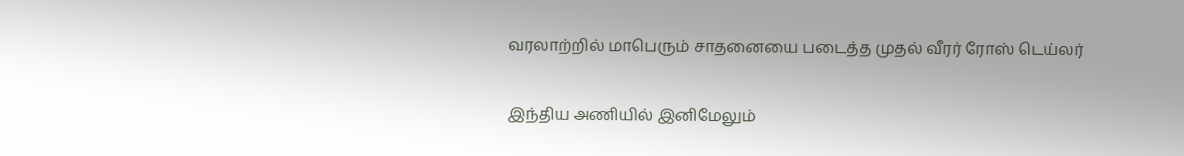வரலாற்றில் மாபெரும் சாதனையை படைத்த முதல் வீரர் ரோஸ் டெய்லர்

இந்திய அணியில் இனிமேலும்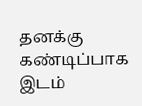தனக்கு கண்டிப்பாக இடம்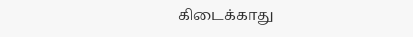கிடைக்காது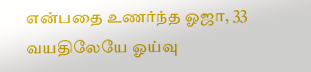என்பதை உணர்ந்த ஓஜா, 33 வயதிலேயே ஓய்வு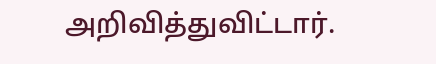அறிவித்துவிட்டார்.